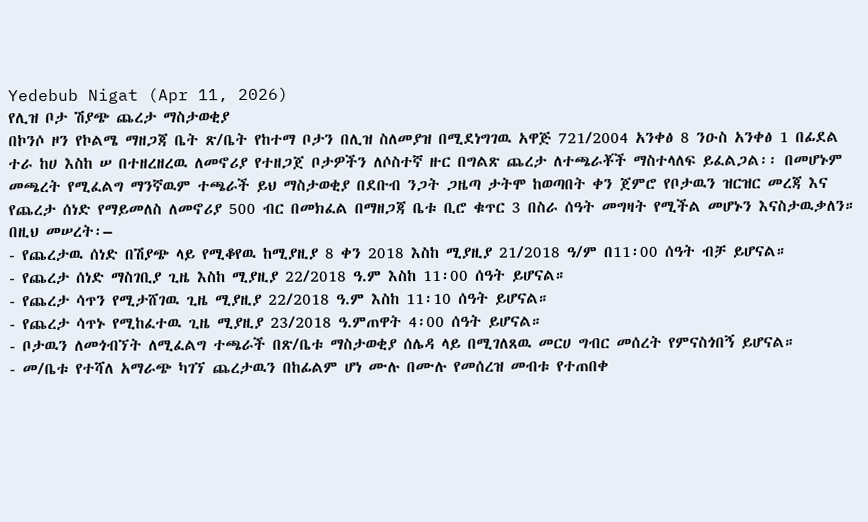Yedebub Nigat (Apr 11, 2026)
የሊዝ ቦታ ሽያጭ ጨረታ ማስታወቂያ
በኮንሶ ዞን የኮልሜ ማዘጋጃ ቤት ጽ/ቤት የከተማ ቦታን በሊዝ ስለመያዝ በሚደነግገዉ አዋጅ 721/2004 አንቀፅ 8 ንዑስ አንቀፅ 1 በፊደል ተራ ከሀ እስከ ሠ በተዘረዘረዉ ለመኖሪያ የተዘጋጀ ቦታዎችን ለሶስተኛ ዙር በግልጽ ጨረታ ለተጫራቾች ማስተላለፍ ይፈልጋል፡፡ በመሆኑም መጫረት የሚፈልግ ማንኛዉም ተጫራች ይህ ማስታወቂያ በደቡብ ንጋት ጋዜጣ ታትሞ ከወጣበት ቀን ጀምሮ የቦታዉን ዝርዝር መረጃ እና የጨረታ ሰነድ የማይመለስ ለመኖሪያ 500 ብር በመክፈል በማዘጋጃ ቤቱ ቢሮ ቁጥር 3 በስራ ሰዓት መግዛት የሚችል መሆኑን እናስታዉቃለን።
በዚህ መሠረት፡–
- የጨረታዉ ሰነድ በሽያጭ ላይ የሚቆየዉ ከሚያዚያ 8 ቀን 2018 እስከ ሚያዚያ 21/2018 ዓ/ም በ11፡00 ሰዓት ብቻ ይሆናል።
- የጨረታ ሰነድ ማስገቢያ ጊዜ እስከ ሚያዚያ 22/2018 ዓ.ም እስከ 11፡00 ሰዓት ይሆናል።
- የጨረታ ሳጥን የሚታሸገዉ ጊዜ ሚያዚያ 22/2018 ዓ.ም እስከ 11፡10 ሰዓት ይሆናል።
- የጨረታ ሳጥኑ የሚከፈተዉ ጊዜ ሚያዚያ 23/2018 ዓ.ምጠዋት 4፡00 ሰዓት ይሆናል።
- ቦታዉን ለመጎብኘት ለሚፈልግ ተጫራች በጽ/ቤቱ ማስታወቂያ ሰሌዳ ላይ በሚገለጸዉ መርሀ ግብር መሰረት የምናስጎበኝ ይሆናል።
- መ/ቤቱ የተሻለ አማራጭ ካገኘ ጨረታዉን በከፊልም ሆነ ሙሉ በሙሉ የመሰረዝ መብቱ የተጠበቀ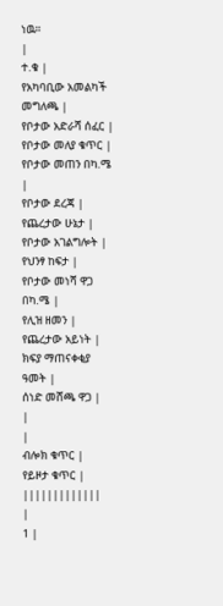ነዉ።
|
ተ.ቁ |
የአካባቢው አመልካች መግለጫ |
የቦታው አድራሻ ሰፈር |
የቦታው መለያ ቁጥር |
የቦታው መጠን በካ.ሜ |
የቦታው ደረጃ |
የጨረታው ሁኔታ |
የቦታው አገልግሎት |
የህንፃ ከፍታ |
የቦታው መነሻ ዋጋ በካ.ሜ |
የሊዝ ዘመን |
የጨረታው አይነት |
ክፍያ ማጠናቀቂያ ዓመት |
ሰነድ መሸጫ ዋጋ |
|
|
ብሎክ ቁጥር |
የይዞታ ቁጥር |
|||||||||||||
|
1 |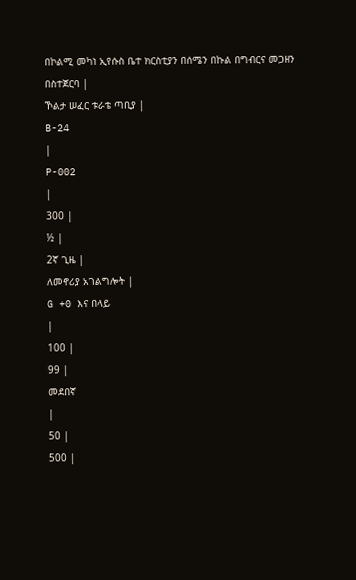በኮልሚ መካነ ኢየሱስ ቤተ ክርስቲያን በሰሜን በኩል በግብርና መጋዘን በስተጀርባ |
ኾልታ ሠፈር ቱራቴ ጣቢያ |
B-24
|
P-002
|
300 |
½ |
2ኛ ጊዜ |
ለመኖሪያ አገልግሎት |
G +0 እና በላይ
|
100 |
99 |
መደበኛ
|
50 |
500 |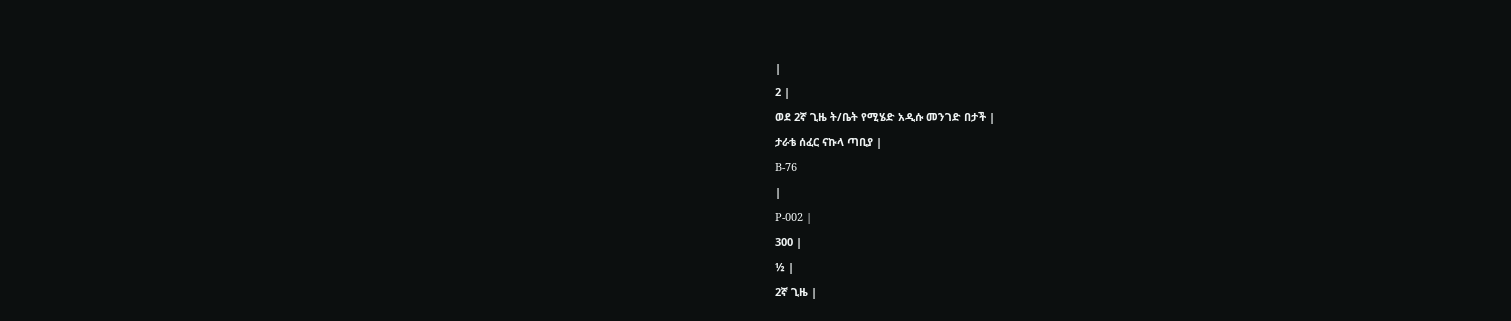|
2 |
ወደ 2ኛ ጊዜ ት/ቤት የሚሄድ አዲሱ መንገድ በታች |
ታራቴ ሰፈር ናኩላ ጣቢያ |
B-76
|
P-002 |
300 |
½ |
2ኛ ጊዜ |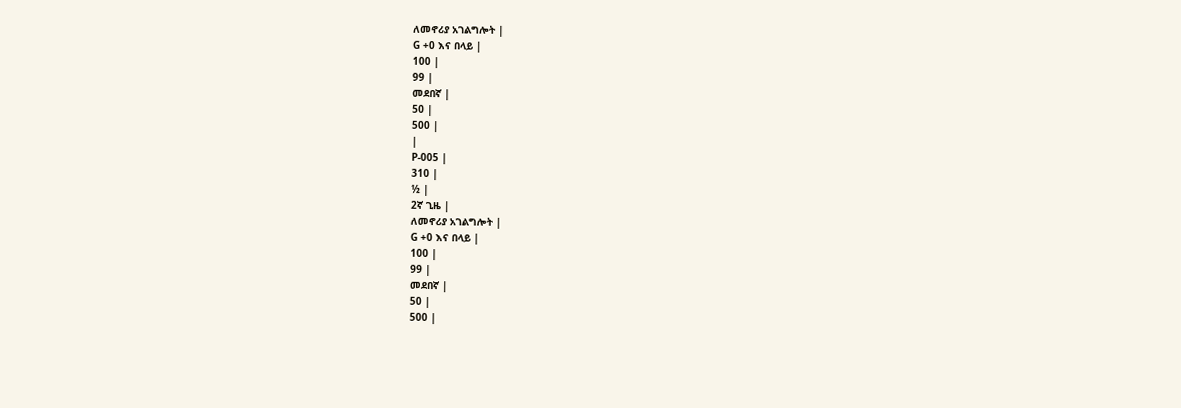ለመኖሪያ አገልግሎት |
G +0 እና በላይ |
100 |
99 |
መደበኛ |
50 |
500 |
|
P-005 |
310 |
½ |
2ኛ ጊዜ |
ለመኖሪያ አገልግሎት |
G +0 እና በላይ |
100 |
99 |
መደበኛ |
50 |
500 |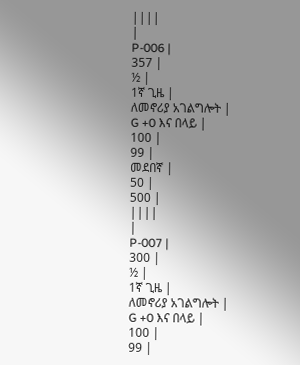||||
|
P-006 |
357 |
½ |
1ኛ ጊዜ |
ለመኖሪያ አገልግሎት |
G +0 እና በላይ |
100 |
99 |
መደበኛ |
50 |
500 |
||||
|
P-007 |
300 |
½ |
1ኛ ጊዜ |
ለመኖሪያ አገልግሎት |
G +0 እና በላይ |
100 |
99 |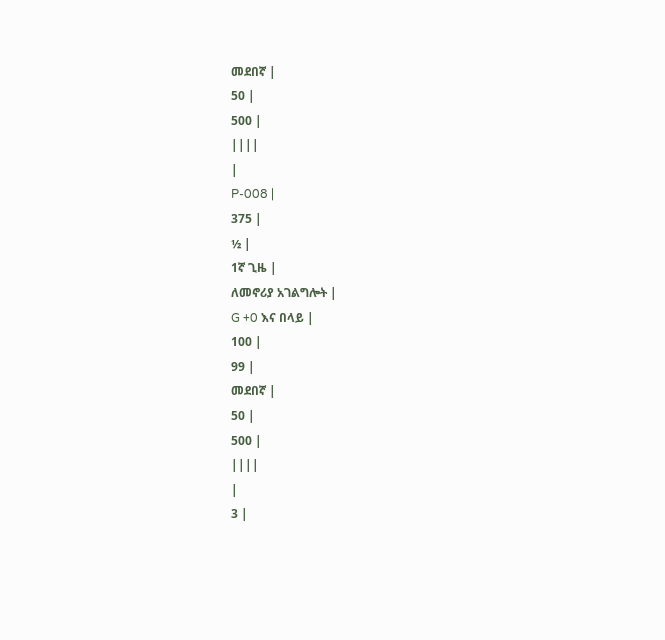መደበኛ |
50 |
500 |
||||
|
P-008 |
375 |
½ |
1ኛ ጊዜ |
ለመኖሪያ አገልግሎት |
G +0 እና በላይ |
100 |
99 |
መደበኛ |
50 |
500 |
||||
|
3 |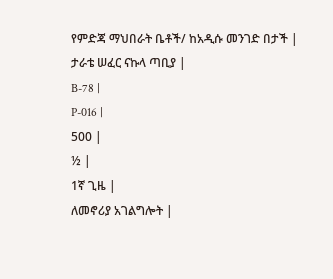የምድጃ ማህበራት ቤቶች/ ከአዲሱ መንገድ በታች |
ታራቴ ሠፈር ናኩላ ጣቢያ |
B-78 |
P-016 |
500 |
½ |
1ኛ ጊዜ |
ለመኖሪያ አገልግሎት |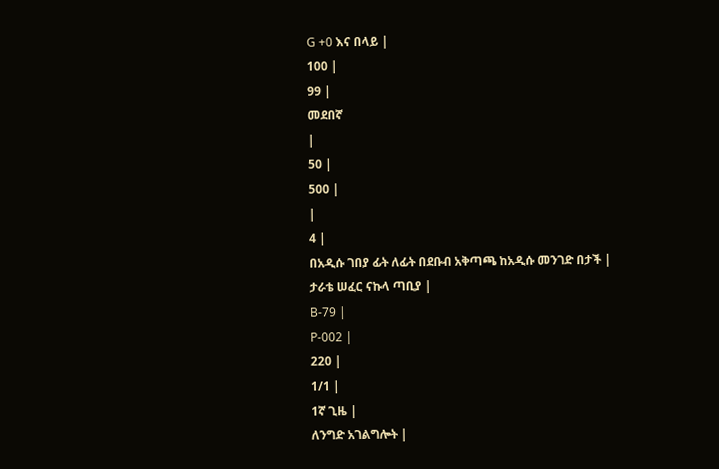G +0 እና በላይ |
100 |
99 |
መደበኛ
|
50 |
500 |
|
4 |
በአዲሱ ገበያ ፊት ለፊት በደቡብ አቅጣጫ ከአዲሱ መንገድ በታች |
ታራቴ ሠፈር ናኩላ ጣቢያ |
B-79 |
P-002 |
220 |
1/1 |
1ኛ ጊዜ |
ለንግድ አገልግሎት |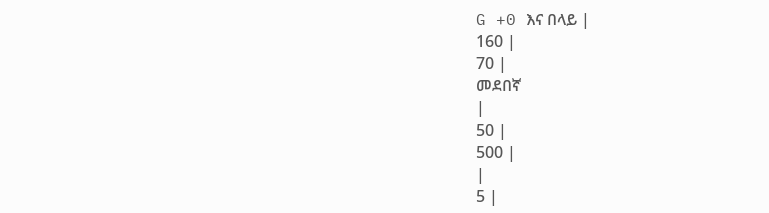G +0 እና በላይ |
160 |
70 |
መደበኛ
|
50 |
500 |
|
5 |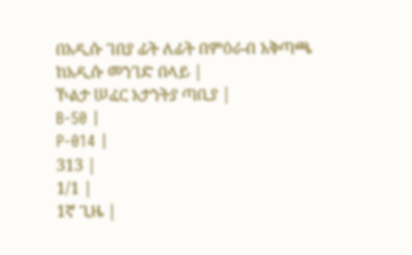በአዲሱ ገበያ ፊት ለፊት በምዕራብ አቅጣጫ ከአዲሱ መንገድ በላይ |
ኾልታ ሠፈር አታንትያ ጣቢያ |
B-50 |
P-014 |
313 |
1/1 |
1ኛ ጊዜ |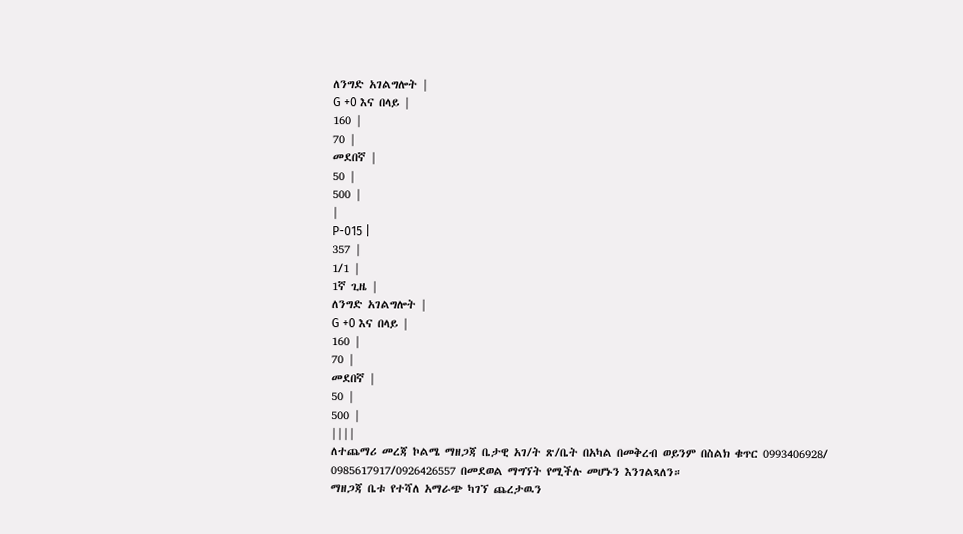ለንግድ አገልግሎት |
G +0 እና በላይ |
160 |
70 |
መደበኛ |
50 |
500 |
|
P-015 |
357 |
1/1 |
1ኛ ጊዜ |
ለንግድ አገልግሎት |
G +0 እና በላይ |
160 |
70 |
መደበኛ |
50 |
500 |
||||
ለተጨማሪ መረጃ ኮልሜ ማዘጋጃ ቤታዊ አገ/ት ጽ/ቤት በአካል በመቅረብ ወይንም በስልክ ቁጥር 0993406928/ 0985617917/0926426557 በመደወል ማግኘት የሚችሉ መሆኑን እንገልጻለን።
ማዘጋጃ ቤቱ የተሻለ አማራጭ ካገኘ ጨረታዉን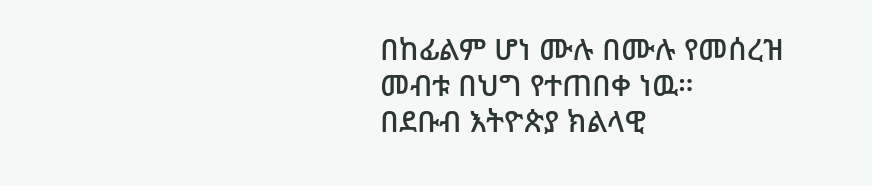በከፊልም ሆነ ሙሉ በሙሉ የመሰረዝ መብቱ በህግ የተጠበቀ ነዉ።
በደቡብ እትዮጵያ ክልላዊ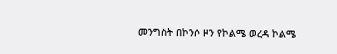መንግስት በኮንሶ ዞን የኮልሜ ወረዳ ኮልሜ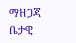ማዘጋጃ ቤታዊ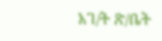አገ/ት ጽ/ቤት